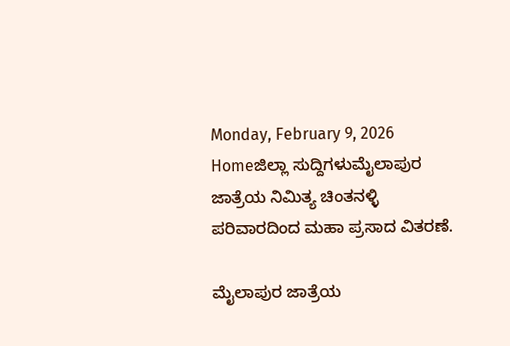Monday, February 9, 2026
Homeಜಿಲ್ಲಾ ಸುದ್ದಿಗಳುಮೈಲಾಪುರ ಜಾತ್ರೆಯ ನಿಮಿತ್ಯ ಚಿಂತನಳ್ಳಿ ಪರಿವಾರದಿಂದ ಮಹಾ ಪ್ರಸಾದ ವಿತರಣೆ.

ಮೈಲಾಪುರ ಜಾತ್ರೆಯ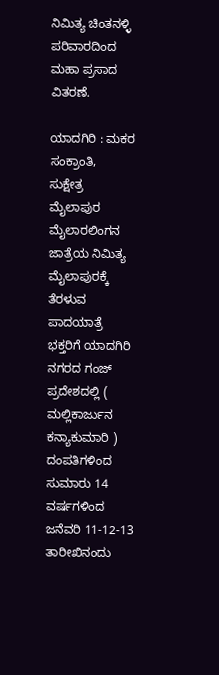ನಿಮಿತ್ಯ ಚಿಂತನಳ್ಳಿ ಪರಿವಾರದಿಂದ ಮಹಾ ಪ್ರಸಾದ ವಿತರಣೆ.

ಯಾದಗಿರಿ : ಮಕರ ಸಂಕ್ರಾಂತಿ,
ಸುಕ್ಷೇತ್ರ ಮೈಲಾಪುರ ಮೈಲಾರಲಿಂಗನ ಜಾತ್ರೆಯ ನಿಮಿತ್ಯ ಮೈಲಾಪುರಕ್ಕೆ ತೆರಳುವ ಪಾದಯಾತ್ರೆ ಭಕ್ತರಿಗೆ ಯಾದಗಿರಿ ನಗರದ ಗಂಜ್ ಪ್ರದೇಶದಲ್ಲಿ ( ಮಲ್ಲಿಕಾರ್ಜುನ ಕನ್ಯಾಕುಮಾರಿ ) ದಂಪತಿಗಳಿಂದ ಸುಮಾರು 14 ವರ್ಷಗಳಿಂದ ಜನೆವರಿ 11-12-13 ತಾರೀಖಿನಂದು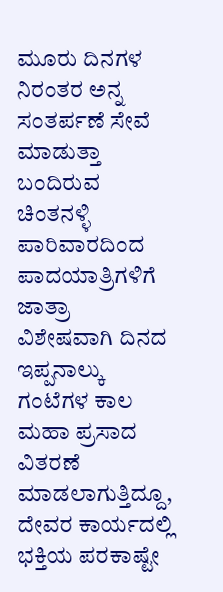ಮೂರು ದಿನಗಳ ನಿರಂತರ ಅನ್ನ ಸಂತರ್ಪಣೆ ಸೇವೆ ಮಾಡುತ್ತಾ ಬಂದಿರುವ ಚಿಂತನಳ್ಳಿ ಪಾರಿವಾರದಿಂದ ಪಾದಯಾತ್ರಿಗಳಿಗೆ ಜಾತ್ರಾ ವಿಶೇಷವಾಗಿ ದಿನದ ಇಪ್ಪನಾಲ್ಕು ಗಂಟೆಗಳ ಕಾಲ ಮಹಾ ಪ್ರಸಾದ ವಿತರಣೆ ಮಾಡಲಾಗುತ್ತಿದ್ದೂ, ದೇವರ ಕಾರ್ಯದಲ್ಲಿ ಭಕ್ತಿಯ ಪರಕಾಷ್ಟೇ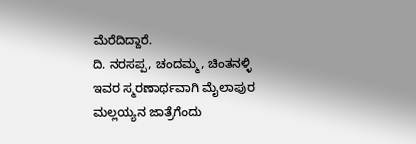ಮೆರೆದಿದ್ದಾರೆ.
ದಿ. ನರಸಪ್ಪ, ಚಂದಮ್ಮ, ಚಿಂತನಳ್ಳಿ
ಇವರ ಸ್ಮರಣಾರ್ಥವಾಗಿ ಮೈಲಾಪುರ ಮಲ್ಲಯ್ಯನ ಜಾತ್ರೆಗೆಂದು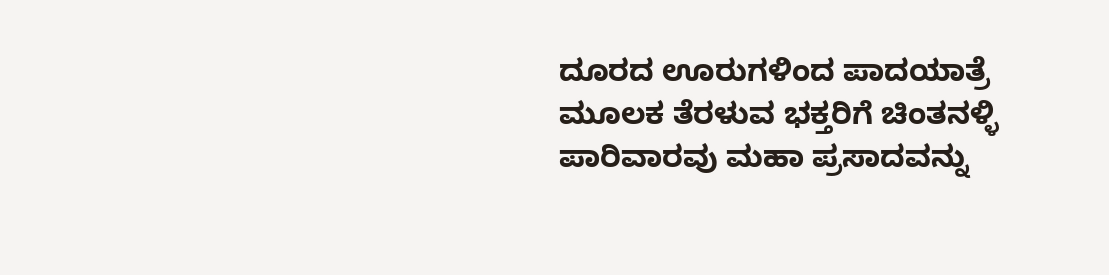ದೂರದ ಊರುಗಳಿಂದ ಪಾದಯಾತ್ರೆ ಮೂಲಕ ತೆರಳುವ ಭಕ್ತರಿಗೆ ಚಿಂತನಳ್ಳಿ ಪಾರಿವಾರವು ಮಹಾ ಪ್ರಸಾದವನ್ನು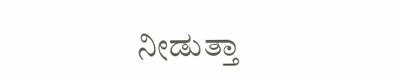ನೀಡುತ್ತಾ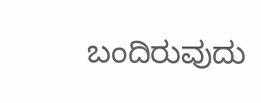ಬಂದಿರುವುದು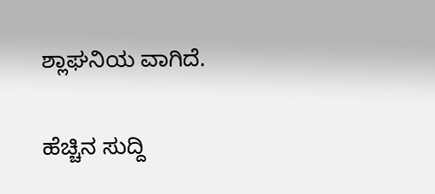ಶ್ಲಾಘನಿಯ ವಾಗಿದೆ.

ಹೆಚ್ಚಿನ ಸುದ್ದಿ